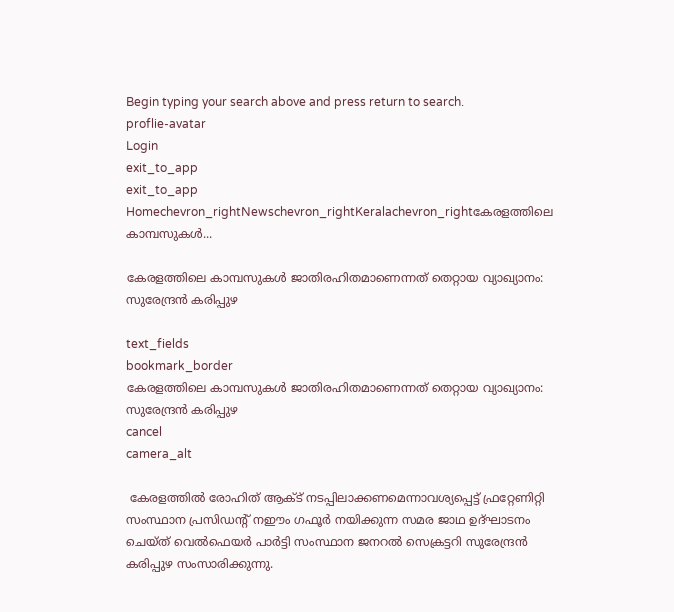Begin typing your search above and press return to search.
proflie-avatar
Login
exit_to_app
exit_to_app
Homechevron_rightNewschevron_rightKeralachevron_rightകേരളത്തിലെ കാമ്പസുകൾ...

കേരളത്തിലെ കാമ്പസുകൾ ജാതിരഹിതമാണെന്നത് തെറ്റായ വ്യാഖ്യാനം: സുരേന്ദ്രൻ കരിപ്പുഴ

text_fields
bookmark_border
കേരളത്തിലെ കാമ്പസുകൾ ജാതിരഹിതമാണെന്നത് തെറ്റായ വ്യാഖ്യാനം: സുരേന്ദ്രൻ കരിപ്പുഴ
cancel
camera_alt

 കേരളത്തിൽ രോഹിത് ആക്ട് നടപ്പിലാക്കണമെന്നാവശ്യപ്പെട്ട് ഫ്രറ്റേണിറ്റി സംസ്ഥാന പ്രസിഡൻ്റ് നഈം ഗഫൂർ നയിക്കുന്ന സമര ജാഥ ഉദ്ഘാടനം ചെയ്ത് വെൽഫെയർ പാർട്ടി സംസ്ഥാന ജനറൽ സെക്രട്ടറി സുരേന്ദ്രൻ കരിപ്പുഴ സംസാരിക്കുന്നു.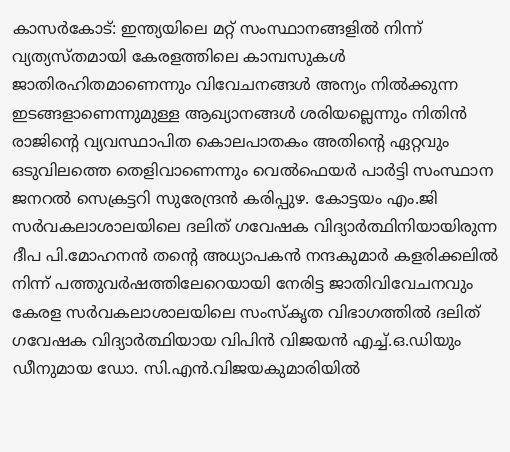കാസർകോട്: ഇന്ത്യയിലെ മറ്റ് സംസ്ഥാനങ്ങളിൽ നിന്ന് വ്യത്യസ്തമായി കേരളത്തിലെ കാമ്പസുകൾ ജാതിരഹിതമാണെന്നും വിവേചനങ്ങൾ അന്യം നിൽക്കുന്ന ഇടങ്ങളാണെന്നുമുള്ള ആഖ്യാനങ്ങൾ ശരിയല്ലെന്നും നിതിൻ രാജിൻ്റെ വ്യവസ്ഥാപിത കൊലപാതകം അതിൻ്റെ ഏറ്റവും ഒടുവിലത്തെ തെളിവാണെന്നും വെൽഫെയർ പാർട്ടി സംസ്ഥാന ജനറൽ സെക്രട്ടറി സുരേന്ദ്രൻ കരിപ്പുഴ. കോട്ടയം എം.ജി സർവകലാശാലയിലെ ദലിത് ഗവേഷക വിദ്യാർത്ഥിനിയായിരുന്ന ദീപ പി.മോഹനൻ തൻ്റെ അധ്യാപകൻ നന്ദകുമാർ കളരിക്കലിൽ നിന്ന് പത്തുവർഷത്തിലേറെയായി നേരിട്ട ജാതിവിവേചനവും കേരള സർവകലാശാലയിലെ സംസ്കൃത വിഭാഗത്തിൽ ദലിത് ഗവേഷക വിദ്യാർത്ഥിയായ വിപിൻ വിജയൻ എച്ച്.ഒ.ഡിയും ഡീനുമായ ഡോ. സി.എൻ.വിജയകുമാരിയിൽ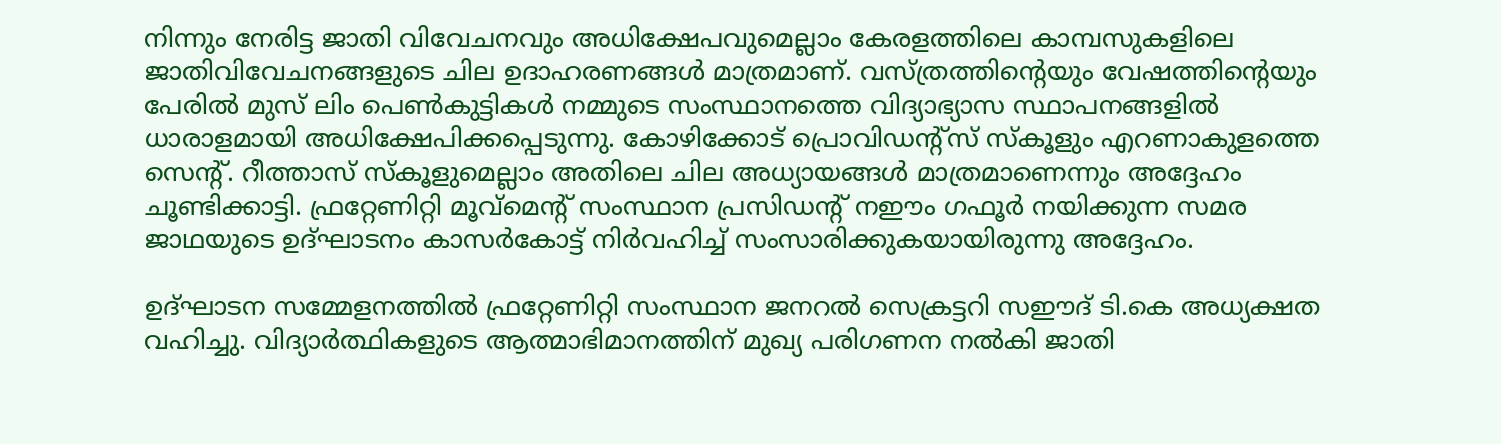നിന്നും നേരിട്ട ജാതി വിവേചനവും അധിക്ഷേപവുമെല്ലാം കേരളത്തിലെ കാമ്പസുകളിലെ ജാതിവിവേചനങ്ങളുടെ ചില ഉദാഹരണങ്ങൾ മാത്രമാണ്. വസ്ത്രത്തിൻ്റെയും വേഷത്തിൻ്റെയും പേരിൽ മുസ് ലിം പെൺകുട്ടികൾ നമ്മുടെ സംസ്ഥാനത്തെ വിദ്യാഭ്യാസ സ്ഥാപനങ്ങളിൽ ധാരാളമായി അധിക്ഷേപിക്കപ്പെടുന്നു. കോഴിക്കോട് പ്രൊവിഡൻ്റ്സ് സ്‌കൂളും എറണാകുളത്തെ സെൻ്റ്. റീത്താസ് സ്കൂളുമെല്ലാം അതിലെ ചില അധ്യായങ്ങൾ മാത്രമാണെന്നും അദ്ദേഹം ചൂണ്ടിക്കാട്ടി. ഫ്രറ്റേണിറ്റി മൂവ്മെൻ്റ് സംസ്ഥാന പ്രസിഡൻ്റ് നഈം ഗഫൂർ നയിക്കുന്ന സമര ജാഥയുടെ ഉദ്ഘാടനം കാസർകോട്ട് നിർവഹിച്ച് സംസാരിക്കുകയായിരുന്നു അദ്ദേഹം.

ഉദ്ഘാടന സമ്മേളനത്തിൽ ഫ്രറ്റേണിറ്റി സംസ്ഥാന ജനറൽ സെക്രട്ടറി സഈദ് ടി.കെ അധ്യക്ഷത വഹിച്ചു. വിദ്യാർത്ഥികളുടെ ആത്മാഭിമാനത്തിന് മുഖ്യ പരിഗണന നൽകി ജാതി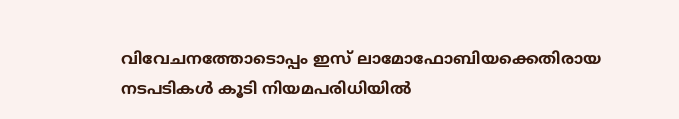വിവേചനത്തോടൊപ്പം ഇസ് ലാമോഫോബിയക്കെതിരായ നടപടികൾ കൂടി നിയമപരിധിയിൽ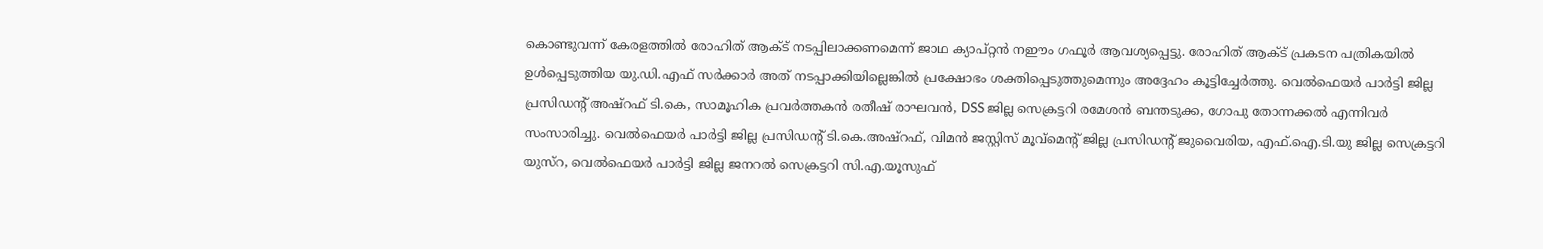കൊണ്ടുവന്ന് കേരളത്തിൽ രോഹിത് ആക്ട് നടപ്പിലാക്കണമെന്ന് ജാഥ ക്യാപ്റ്റൻ നഈം ഗഫൂർ ആവശ്യപ്പെട്ടു. രോഹിത് ആക്‌ട് പ്രകടന പത്രികയിൽ ഉൾപ്പെടുത്തിയ യു.ഡി.എഫ് സർക്കാർ അത് നടപ്പാക്കിയില്ലെങ്കിൽ പ്രക്ഷോഭം ശക്തിപ്പെടുത്തുമെന്നും അദ്ദേഹം കൂട്ടിച്ചേർത്തു. വെൽഫെയർ പാർട്ടി ജില്ല പ്രസിഡൻ്റ് അഷ്റഫ് ടി.കെ, സാമൂഹിക പ്രവർത്തകൻ രതീഷ് രാഘവൻ, DSS ജില്ല സെക്രട്ടറി രമേശൻ ബന്തടുക്ക, ഗോപു തോന്നക്കൽ എന്നിവർ സംസാരിച്ചു. വെൽഫെയർ പാർട്ടി ജില്ല പ്രസിഡൻ്റ് ടി.കെ.അഷ്റഫ്, വിമൻ ജസ്റ്റിസ് മൂവ്മെൻ്റ് ജില്ല പ്രസിഡൻ്റ് ജുവൈരിയ, എഫ്.ഐ.ടി.യു ജില്ല സെക്രട്ടറി യുസ്റ, വെൽഫെയർ പാർട്ടി ജില്ല ജനറൽ സെക്രട്ടറി സി.എ.യൂസുഫ്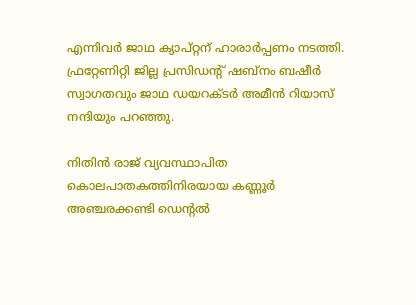എന്നിവർ ജാഥ ക്യാപ്റ്റന് ഹാരാർപ്പണം നടത്തി. ഫ്രറ്റേണിറ്റി ജില്ല പ്രസിഡൻ്റ് ഷബ്‌നം ബഷീർ സ്വാഗതവും ജാഥ ഡയറക്ടർ അമീൻ റിയാസ് നന്ദിയും പറഞ്ഞു.

നിതിൻ രാജ് വ്യവസ്ഥാപിത കൊലപാതകത്തിനിരയായ കണ്ണൂർ അഞ്ചരക്കണ്ടി ഡെൻ്റൽ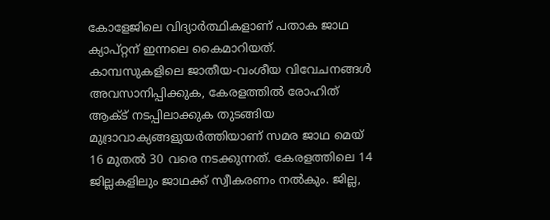കോളേജിലെ വിദ്യാർത്ഥികളാണ് പതാക ജാഥ ക്യാപ്റ്റന് ഇന്നലെ കൈമാറിയത്. കാമ്പസുകളിലെ ജാതീയ-വംശീയ വിവേചനങ്ങൾ അവസാനിപ്പിക്കുക, കേരളത്തിൽ രോഹിത് ആക്ട് നടപ്പിലാക്കുക തുടങ്ങിയ മുദ്രാവാക്യങ്ങളുയർത്തിയാണ് സമര ജാഥ മെയ് 16 മുതൽ 30 വരെ നടക്കുന്നത്. കേരളത്തിലെ 14 ജില്ലകളിലും ജാഥക്ക് സ്വീകരണം നൽകും. ജില്ല,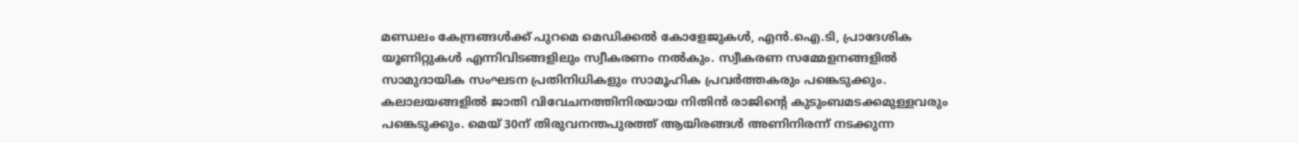മണ്ഡലം കേന്ദ്രങ്ങൾക്ക് പുറമെ മെഡിക്കൽ കോളേജുകൾ, എൻ.ഐ.ടി, പ്രാദേശിക യൂണിറ്റുകൾ എന്നിവിടങ്ങളിലും സ്വീകരണം നൽകും. സ്വീകരണ സമ്മേളനങ്ങളിൽ സാമുദായിക സംഘടന പ്രതിനിധികളും സാമൂഹിക പ്രവർത്തകരും പങ്കെടുക്കും. കലാലയങ്ങളിൽ ജാതി വിവേചനത്തിനിരയായ നിതിൻ രാജിൻ്റെ കുടുംബമടക്കമുള്ളവരും പങ്കെടുക്കും. മെയ് 30ന് തിരുവനന്തപുരത്ത് ആയിരങ്ങൾ അണിനിരന്ന് നടക്കുന്ന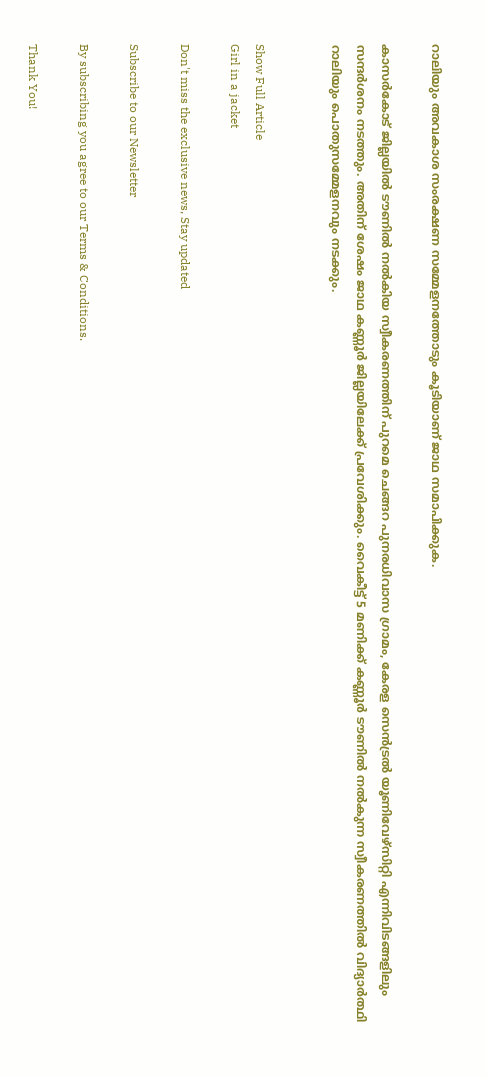റാലിയും അവകാശ സംരക്ഷണ സമ്മേളനത്തോടും കൂടിയാണ് ജാഥ സമാപിക്കുക.

കാസർകോട് ജില്ലയിൽ ടൗണിൽ നൽകിയ സ്വീകരണത്തിന് പുറമെ ചെങ്ങറ പുനരധിവാസ ഗ്രാമം, കേരള സെൻട്രൽ യൂണിവേഴ്‌സിറ്റി എന്നിവിടങ്ങളിലും സന്ദർശനം നടത്തും. അതിന് ശേഷം ജാഥ കണ്ണൂർ ജില്ലയിലേക്ക് പ്രവേശിക്കും. വൈകീട്ട് 5 മണിക്ക് കണ്ണൂർ ടൗണിൽ നൽകുന്ന സ്വീകരണത്തിൽ വിദ്യാർത്ഥി റാലിയും പൊതുസമ്മേളനവും നടക്കും.


Show Full Article
Girl in a jacket

Don't miss the exclusive news, Stay updated

Subscribe to our Newsletter

By subscribing you agree to our Terms & Conditions.

Thank You!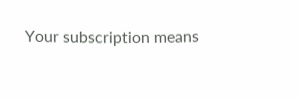Your subscription means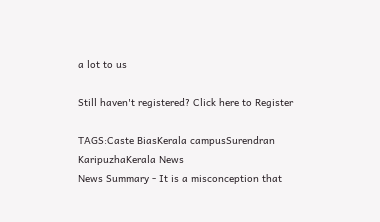a lot to us

Still haven't registered? Click here to Register

TAGS:Caste BiasKerala campusSurendran KaripuzhaKerala News
News Summary - It is a misconception that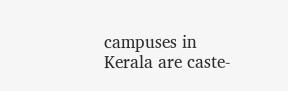campuses in Kerala are caste-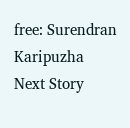free: Surendran Karipuzha
Next Story